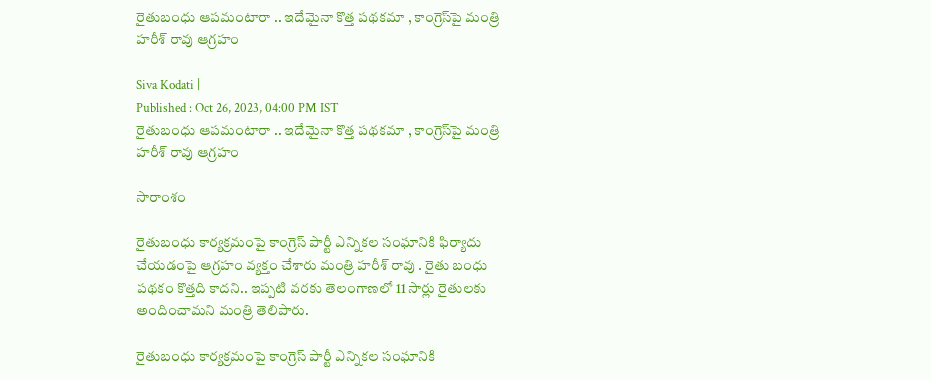రైతుబంధు ఆపమంటారా .. ఇదేమైనా కొత్త పథకమా , కాంగ్రెస్‌పై మంత్రి హరీశ్ రావు ఆగ్రహం

Siva Kodati |
Published : Oct 26, 2023, 04:00 PM IST
రైతుబంధు ఆపమంటారా .. ఇదేమైనా కొత్త పథకమా , కాంగ్రెస్‌పై మంత్రి హరీశ్ రావు ఆగ్రహం

సారాంశం

రైతుబంధు కార్యక్రమంపై కాంగ్రెస్ పార్టీ ఎన్నికల సంఘానికి ఫిర్యాదు చేయడంపై ఆగ్రహం వ్యక్తం చేశారు మంత్రి హరీశ్ రావు . రైతు బంధు పథకం కొత్తది కాదని.. ఇప్పటి వరకు తెలంగాణలో 11 సార్లు రైతులకు అందించామని మంత్రి తెలిపారు.

రైతుబంధు కార్యక్రమంపై కాంగ్రెస్ పార్టీ ఎన్నికల సంఘానికి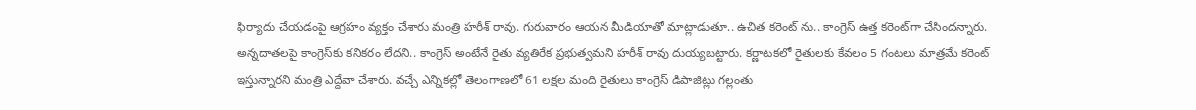ఫిర్యాదు చేయడంపై ఆగ్రహం వ్యక్తం చేశారు మంత్రి హరీశ్ రావు. గురువారం ఆయన మీడియాతో మాట్లాడుతూ.. ఉచిత కరెంట్ ‌ను.. కాంగ్రెస్ ఉత్త కరెంట్‌గా చేసిందన్నారు. అన్నదాతలపై కాంగ్రెస్‌కు కనికరం లేదని.. కాంగ్రెస్ అంటేనే రైతు వ్యతిరేక ప్రభుత్వమని హరీశ్ రావు దుయ్యబట్టారు. కర్ణాటకలో రైతులకు కేవలం 5 గంటలు మాత్రమే కరెంట్ ఇస్తున్నారని మంత్రి ఎద్దేవా చేశారు. వచ్చే ఎన్నికల్లో తెలంగాణలో 61 లక్షల మంది రైతులు కాంగ్రెస్ డిపాజిట్లు గల్లంతు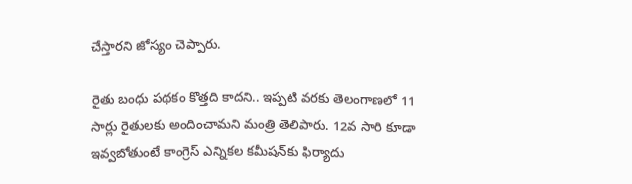చేస్తారని జోస్యం చెప్పారు.

రైతు బంధు పథకం కొత్తది కాదని.. ఇప్పటి వరకు తెలంగాణలో 11 సార్లు రైతులకు అందించామని మంత్రి తెలిపారు. 12వ సారి కూడా ఇవ్వబోతుంటే కాంగ్రెస్ ఎన్నికల కమీషన్‌కు ఫిర్యాదు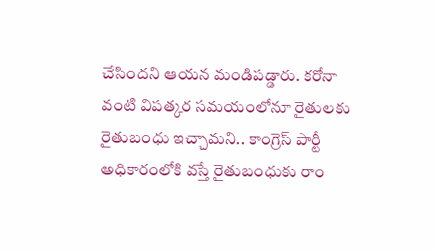చేసిందని ఆయన మండిపడ్డారు. కరోనా వంటి విపత్కర సమయంలోనూ రైతులకు రైతుబంధు ఇచ్చామని.. కాంగ్రెస్ పార్టీ అధికారంలోకి వస్తే రైతుబంధుకు రాం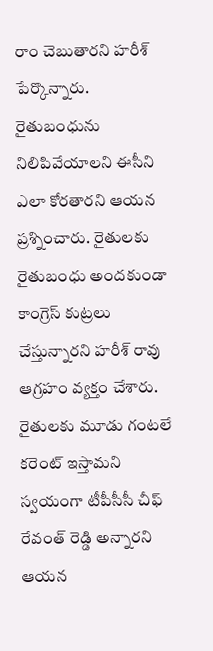రాం చెబుతారని హరీశ్ పేర్కొన్నారు. రైతుబంధును నిలిపివేయాలని ఈసీని ఎలా కోరతారని ఆయన ప్రశ్నించారు. రైతులకు రైతుబంధు అందకుండా కాంగ్రెస్ కుట్రలు చేస్తున్నారని హరీశ్ రావు ఆగ్రహం వ్యక్తం చేశారు. రైతులకు మూడు గంటలే కరెంట్ ఇస్తామని స్వయంగా టీపీసీసీ చీఫ్ రేవంత్ రెడ్డి అన్నారని ఆయన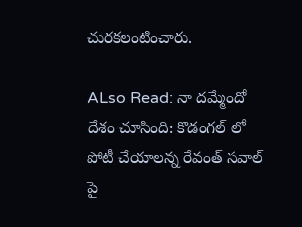చురకలంటించారు.

ALso Read: నా దమ్మేందో దేశం చూసింది: కొడంగల్ లో పోటీ చేయాలన్న రేవంత్ సవాల్ పై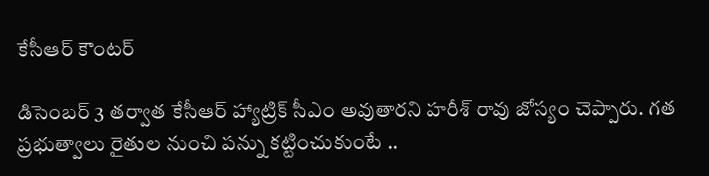కేసీఆర్ కౌంటర్

డిసెంబర్ 3 తర్వాత కేసీఆర్ హ్యాట్రిక్ సీఎం అవుతారని హరీశ్ రావు జోస్యం చెప్పారు. గత ప్రభుత్వాలు రైతుల నుంచి పన్ను కట్టించుకుంటే ..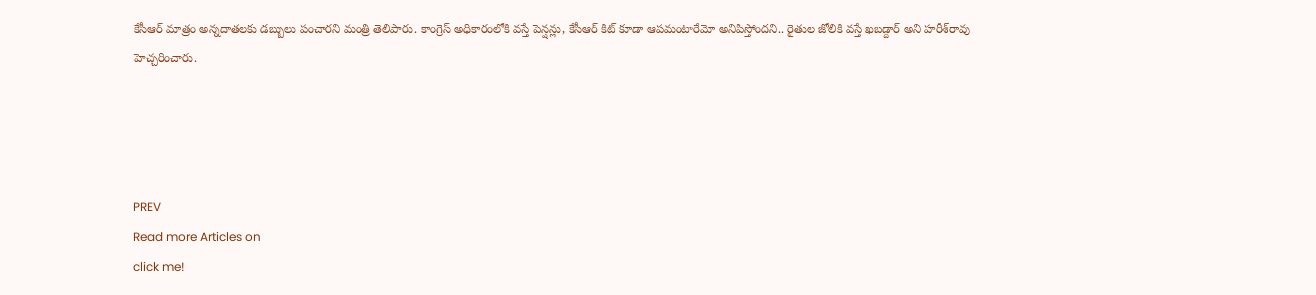కేసీఆర్ మాత్రం అన్నదాతలకు డబ్బులు పంచారని మంత్రి తెలిపారు. కాంగ్రెస్ అధికారంలోకి వస్తే పెన్షన్లు, కేసీఆర్ కిట్ కూడా ఆపమంటారేమో అనిపిస్తోందని.. రైతుల జోలికి వస్తే ఖబడ్దార్ అని హరీశ్‌రావు హెచ్చరించారు.




PREV
Read more Articles on
click me!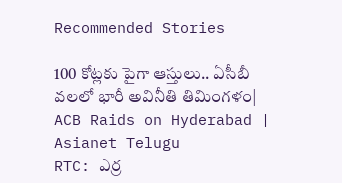Recommended Stories

100 కోట్లకు పైగా ఆస్తులు.. ఏసీబీ వలలో భారీ అవినీతి తిమింగళం| ACB Raids on Hyderabad | Asianet Telugu
RTC: ఎర్ర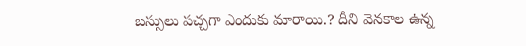బ‌స్సులు ప‌చ్చ‌గా ఎందుకు మారాయి.? దీని వెన‌కాల ఉన్న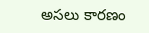అస‌లు కార‌ణం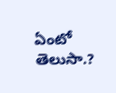ఏంటో తెలుసా.?